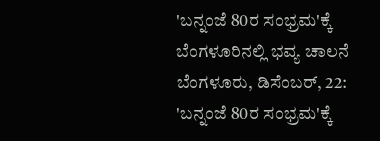'ಬನ್ನಂಜೆ 80ರ ಸಂಭ್ರಮ'ಕ್ಕೆ ಬೆಂಗಳೂರಿನಲ್ಲಿ ಭವ್ಯ ಚಾಲನೆ
ಬೆಂಗಳೂರು, ಡಿಸೆಂಬರ್, 22: 'ಬನ್ನಂಜೆ 80ರ ಸಂಭ್ರಮ'ಕ್ಕೆ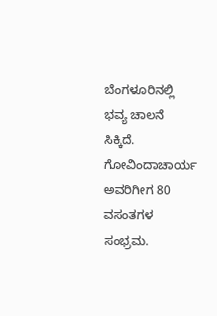ಬೆಂಗಳೂರಿನಲ್ಲಿ ಭವ್ಯ ಚಾಲನೆ ಸಿಕ್ಕಿದೆ. ಗೋವಿಂದಾಚಾರ್ಯ ಅವರಿಗೀಗ 80 ವಸಂತಗಳ ಸಂಭ್ರಮ.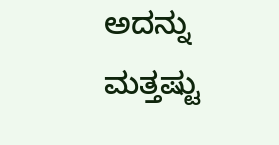ಅದನ್ನು ಮತ್ತಷ್ಟು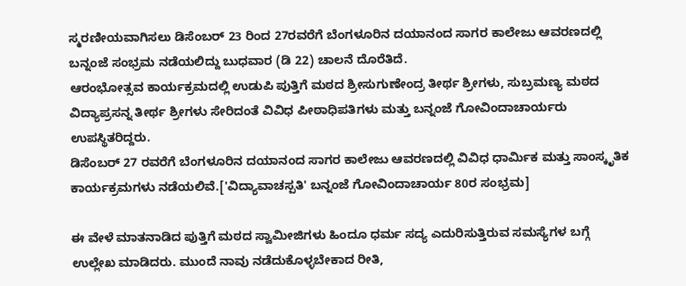ಸ್ಮರಣೀಯವಾಗಿಸಲು ಡಿಸೆಂಬರ್ 23 ರಿಂದ 27ರವರೆಗೆ ಬೆಂಗಳೂರಿನ ದಯಾನಂದ ಸಾಗರ ಕಾಲೇಜು ಆವರಣದಲ್ಲಿ ಬನ್ನಂಜೆ ಸಂಭ್ರಮ ನಡೆಯಲಿದ್ದು ಬುಧವಾರ (ಡಿ 22) ಚಾಲನೆ ದೊರೆತಿದೆ.
ಆರಂಭೋತ್ಸವ ಕಾರ್ಯಕ್ರಮದಲ್ಲಿ ಉಡುಪಿ ಪುತ್ತಿಗೆ ಮಠದ ಶ್ರೀಸುಗುಣೇಂದ್ರ ತೀರ್ಥ ಶ್ರೀಗಳು, ಸುಬ್ರಮಣ್ಯ ಮಠದ ವಿದ್ಯಾಪ್ರಸನ್ನ ತೀರ್ಥ ಶ್ರೀಗಳು ಸೇರಿದಂತೆ ವಿವಿಧ ಪೀಠಾಧಿಪತಿಗಳು ಮತ್ತು ಬನ್ನಂಜೆ ಗೋವಿಂದಾಚಾರ್ಯರು ಉಪಸ್ಥಿತರಿದ್ದರು.
ಡಿಸೆಂಬರ್ 27 ರವರೆಗೆ ಬೆಂಗಳೂರಿನ ದಯಾನಂದ ಸಾಗರ ಕಾಲೇಜು ಆವರಣದಲ್ಲಿ ವಿವಿಧ ಧಾರ್ಮಿಕ ಮತ್ತು ಸಾಂಸ್ಕೃತಿಕ ಕಾರ್ಯಕ್ರಮಗಳು ನಡೆಯಲಿವೆ.['ವಿದ್ಯಾವಾಚಸ್ಪತಿ' ಬನ್ನಂಜೆ ಗೋವಿಂದಾಚಾರ್ಯ 80ರ ಸಂಭ್ರಮ]

ಈ ವೇಳೆ ಮಾತನಾಡಿದ ಪುತ್ತಿಗೆ ಮಠದ ಸ್ವಾಮೀಜಿಗಳು ಹಿಂದೂ ಧರ್ಮ ಸದ್ಯ ಎದುರಿಸುತ್ತಿರುವ ಸಮಸ್ಯೆಗಳ ಬಗ್ಗೆ ಉಲ್ಲೇಖ ಮಾಡಿದರು. ಮುಂದೆ ನಾವು ನಡೆದುಕೊಳ್ಳಬೇಕಾದ ರೀತಿ,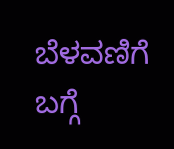ಬೆಳವಣಿಗೆ ಬಗ್ಗೆ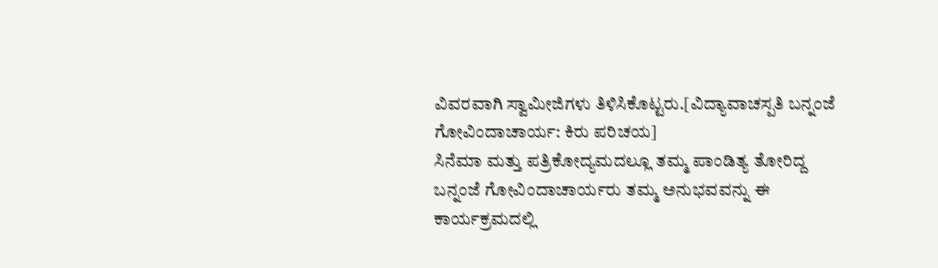ವಿವರವಾಗಿ ಸ್ವಾಮೀಜಿಗಳು ತಿಳಿಸಿಕೊಟ್ಟರು.[ವಿದ್ಯಾವಾಚಸ್ಪತಿ ಬನ್ನಂಜೆ ಗೋವಿಂದಾಚಾರ್ಯ: ಕಿರು ಪರಿಚಯ]
ಸಿನೆಮಾ ಮತ್ತು ಪತ್ರಿಕೋದ್ಯಮದಲ್ಲೂ ತಮ್ಮ ಪಾಂಡಿತ್ಯ ತೋರಿದ್ದ ಬನ್ನಂಜೆ ಗೋವಿಂದಾಚಾರ್ಯರು ತಮ್ಮ ಅನುಭವವನ್ನು ಈ ಕಾರ್ಯಕ್ರಮದಲ್ಲಿ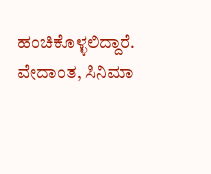ಹಂಚಿಕೊಳ್ಳಲಿದ್ದಾರೆ.
ವೇದಾಂತ, ಸಿನಿಮಾ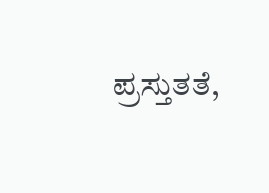ಪ್ರಸ್ತುತತೆ,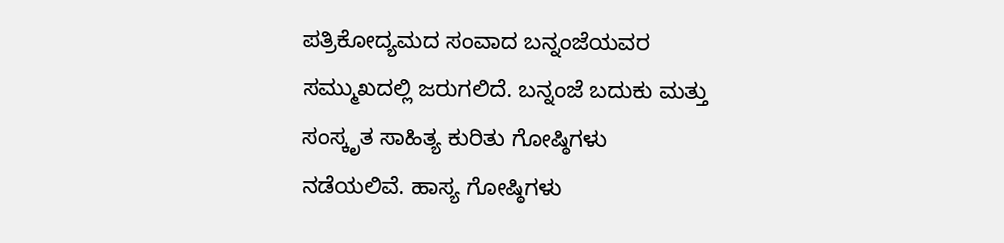ಪತ್ರಿಕೋದ್ಯಮದ ಸಂವಾದ ಬನ್ನಂಜೆಯವರ ಸಮ್ಮುಖದಲ್ಲಿ ಜರುಗಲಿದೆ. ಬನ್ನಂಜೆ ಬದುಕು ಮತ್ತು ಸಂಸ್ಕೃತ ಸಾಹಿತ್ಯ ಕುರಿತು ಗೋಷ್ಠಿಗಳು ನಡೆಯಲಿವೆ. ಹಾಸ್ಯ ಗೋಷ್ಠಿಗಳು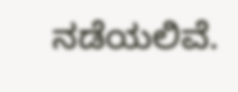ನಡೆಯಲಿವೆ.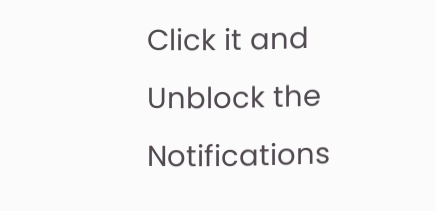Click it and Unblock the Notifications